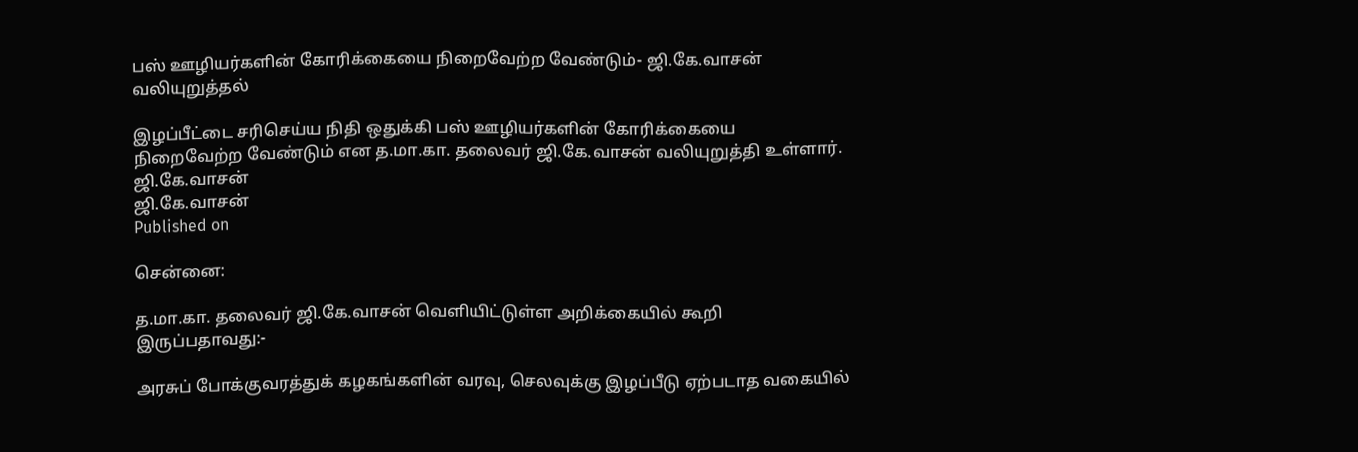பஸ் ஊழியர்களின் கோரிக்கையை நிறைவேற்ற வேண்டும்- ஜி.கே.வாசன் வலியுறுத்தல்

இழப்பீட்டை சரிசெய்ய நிதி ஒதுக்கி பஸ் ஊழியர்களின் கோரிக்கையை நிறைவேற்ற வேண்டும் என த.மா.கா. தலைவர் ஜி.கே.வாசன் வலியுறுத்தி உள்ளார்.
ஜி.கே.வாசன்
ஜி.கே.வாசன்
Published on

சென்னை:

த.மா.கா. தலைவர் ஜி.கே.வாசன் வெளியிட்டுள்ள அறிக்கையில் கூறி இருப்பதாவது:-

அரசுப் போக்குவரத்துக் கழகங்களின் வரவு, செலவுக்கு இழப்பீடு ஏற்படாத வகையில்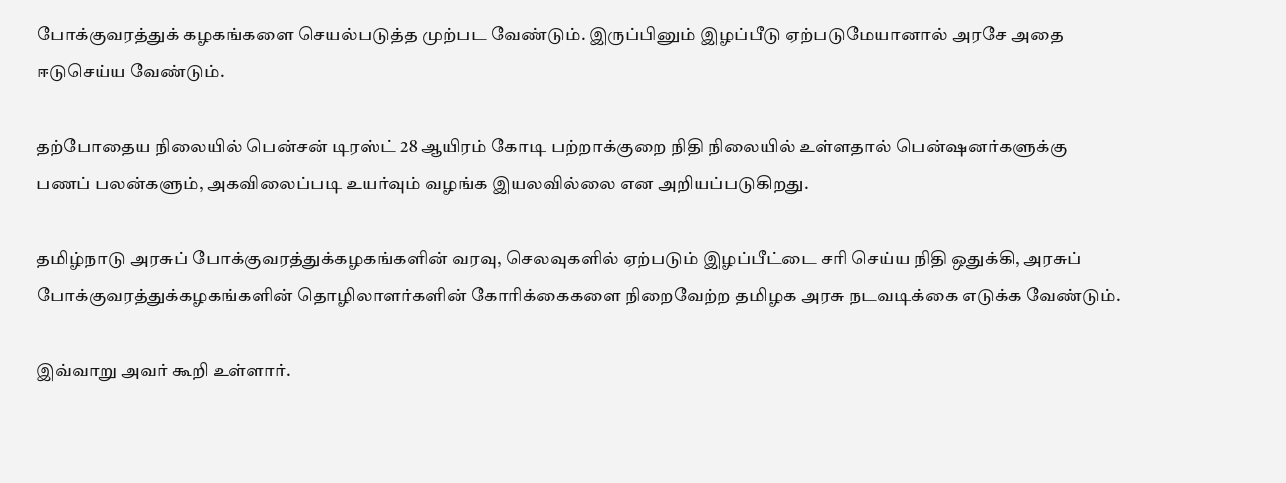போக்குவரத்துக் கழகங்களை செயல்படுத்த முற்பட வேண்டும். இருப்பினும் இழப்பீடு ஏற்படுமேயானால் அரசே அதை ஈடுசெய்ய வேண்டும்.

தற்போதைய நிலையில் பென்சன் டிரஸ்ட் 28 ஆயிரம் கோடி பற்றாக்குறை நிதி நிலையில் உள்ளதால் பென்‌ஷனர்களுக்கு பணப் பலன்களும், அகவிலைப்படி உயர்வும் வழங்க இயலவில்லை என அறியப்படுகிறது.

தமிழ்நாடு அரசுப் போக்குவரத்துக்கழகங்களின் வரவு, செலவுகளில் ஏற்படும் இழப்பீட்டை சரி செய்ய நிதி ஒதுக்கி, அரசுப் போக்குவரத்துக்கழகங்களின் தொழிலாளர்களின் கோரிக்கைகளை நிறைவேற்ற தமிழக அரசு நடவடிக்கை எடுக்க வேண்டும்.

இவ்வாறு அவர் கூறி உள்ளார்.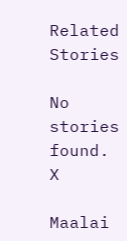Related Stories

No stories found.
X

Maalai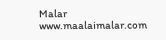Malar
www.maalaimalar.com